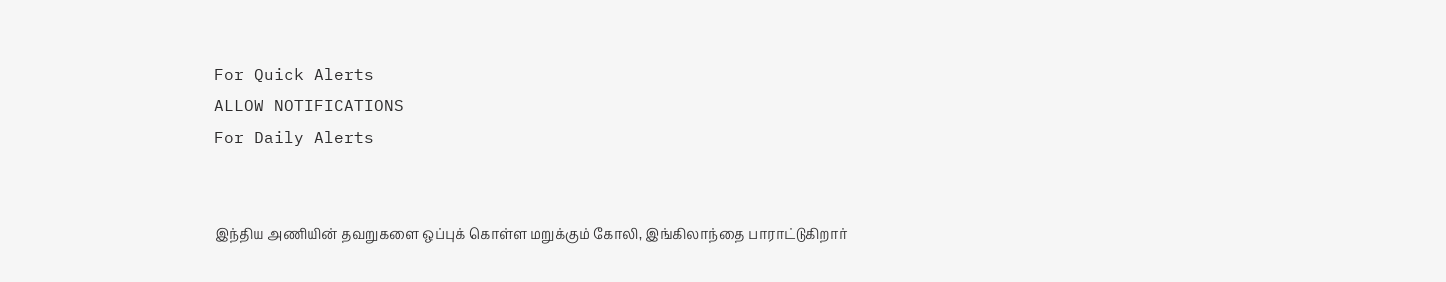For Quick Alerts
ALLOW NOTIFICATIONS
For Daily Alerts


இந்திய அணியின் தவறுகளை ஒப்புக் கொள்ள மறுக்கும் கோலி, இங்கிலாந்தை பாராட்டுகிறார்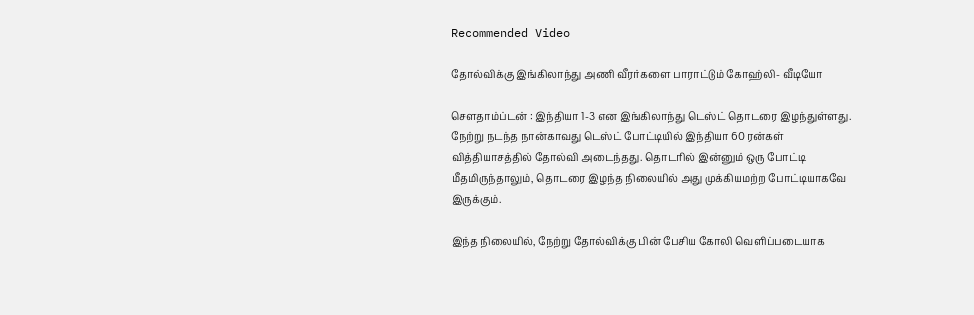Recommended Video

தோல்விக்கு இங்கிலாந்து அணி வீரர்களை பாராட்டும் கோஹ்லி- வீடியோ

சௌதாம்ப்டன் : இந்தியா 1-3 என இங்கிலாந்து டெஸ்ட் தொடரை இழந்துள்ளது. நேற்று நடந்த நான்காவது டெஸ்ட் போட்டியில் இந்தியா 60 ரன்கள் வித்தியாசத்தில் தோல்வி அடைந்தது. தொடரில் இன்னும் ஒரு போட்டி மீதமிருந்தாலும், தொடரை இழந்த நிலையில் அது முக்கியமற்ற போட்டியாகவே இருக்கும்.

இந்த நிலையில், நேற்று தோல்விக்கு பின் பேசிய கோலி வெளிப்படையாக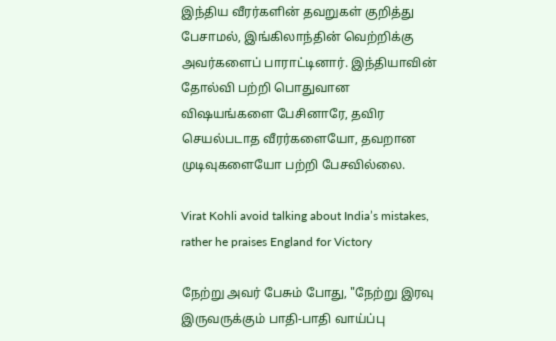இந்திய வீரர்களின் தவறுகள் குறித்து பேசாமல், இங்கிலாந்தின் வெற்றிக்கு அவர்களைப் பாராட்டினார். இந்தியாவின் தோல்வி பற்றி பொதுவான விஷயங்களை பேசினாரே, தவிர செயல்படாத வீரர்களையோ, தவறான முடிவுகளையோ பற்றி பேசவில்லை.

Virat Kohli avoid talking about India’s mistakes, rather he praises England for Victory

நேற்று அவர் பேசும் போது, "நேற்று இரவு இருவருக்கும் பாதி-பாதி வாய்ப்பு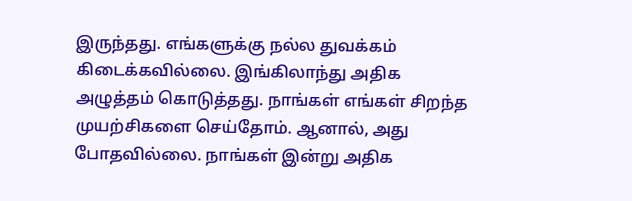இருந்தது. எங்களுக்கு நல்ல துவக்கம் கிடைக்கவில்லை. இங்கிலாந்து அதிக அழுத்தம் கொடுத்தது. நாங்கள் எங்கள் சிறந்த முயற்சிகளை செய்தோம். ஆனால், அது போதவில்லை. நாங்கள் இன்று அதிக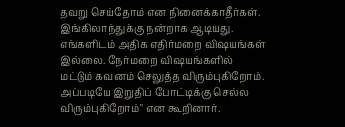தவறு செய்தோம் என நினைக்காதீர்கள். இங்கிலாந்துக்கு நன்றாக ஆடியது. எங்களிடம் அதிக எதிர்மறை விஷயங்கள் இல்லை. நேர்மறை விஷயங்களில் மட்டும் கவனம் செலுத்த விரும்புகிறோம். அப்படியே இறுதிப் போட்டிக்கு செல்ல விரும்புகிறோம்" என கூறினார்.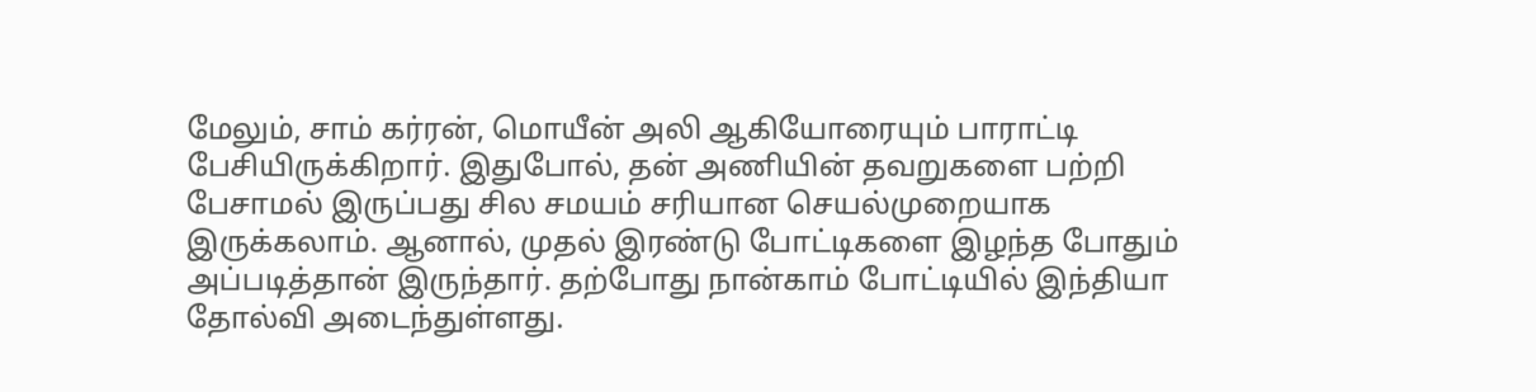மேலும், சாம் கர்ரன், மொயீன் அலி ஆகியோரையும் பாராட்டி பேசியிருக்கிறார். இதுபோல், தன் அணியின் தவறுகளை பற்றி பேசாமல் இருப்பது சில சமயம் சரியான செயல்முறையாக இருக்கலாம். ஆனால், முதல் இரண்டு போட்டிகளை இழந்த போதும் அப்படித்தான் இருந்தார். தற்போது நான்காம் போட்டியில் இந்தியா தோல்வி அடைந்துள்ளது.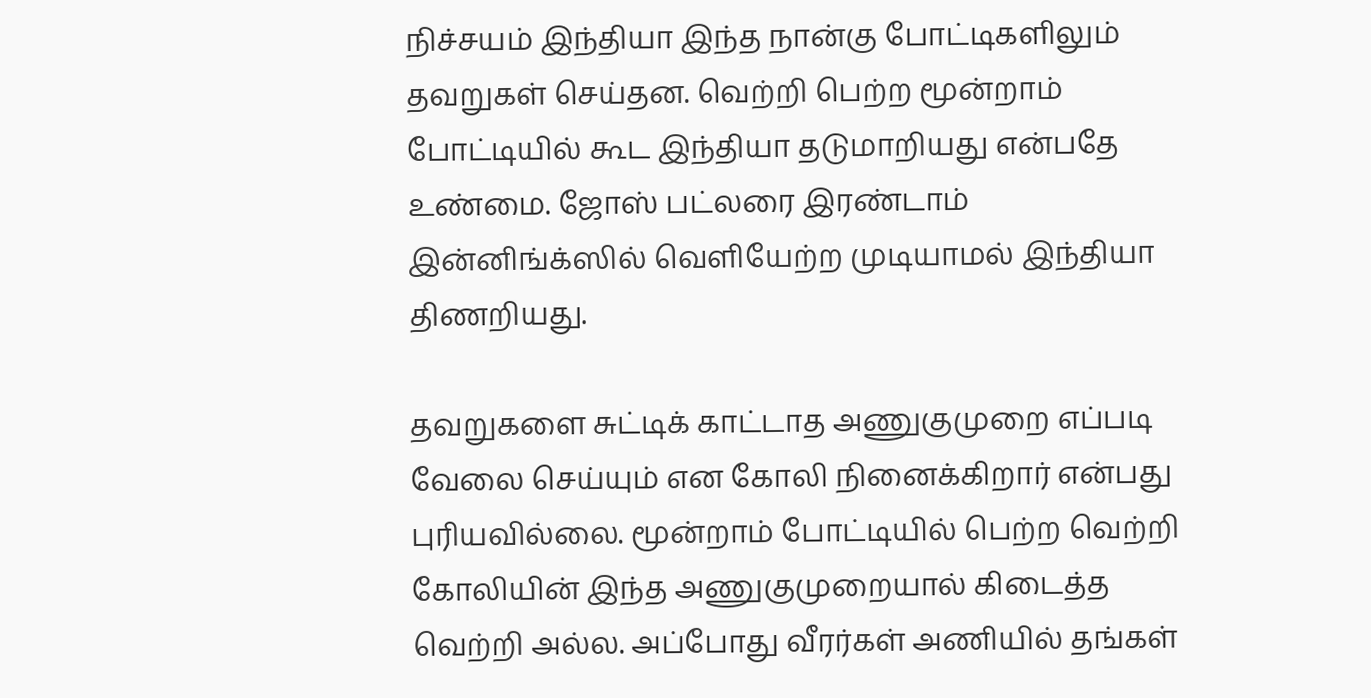நிச்சயம் இந்தியா இந்த நான்கு போட்டிகளிலும் தவறுகள் செய்தன. வெற்றி பெற்ற மூன்றாம் போட்டியில் கூட இந்தியா தடுமாறியது என்பதே உண்மை. ஜோஸ் பட்லரை இரண்டாம் இன்னிங்க்ஸில் வெளியேற்ற முடியாமல் இந்தியா திணறியது.

தவறுகளை சுட்டிக் காட்டாத அணுகுமுறை எப்படி வேலை செய்யும் என கோலி நினைக்கிறார் என்பது புரியவில்லை. மூன்றாம் போட்டியில் பெற்ற வெற்றி கோலியின் இந்த அணுகுமுறையால் கிடைத்த வெற்றி அல்ல. அப்போது வீரர்கள் அணியில் தங்கள்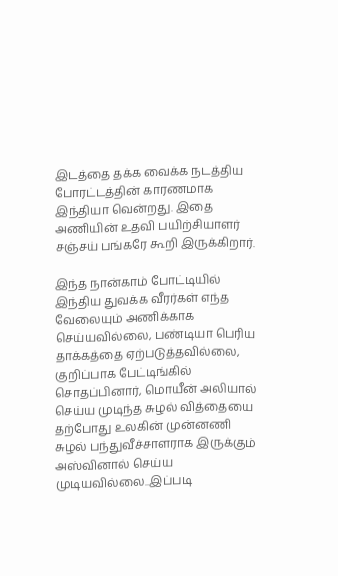இடத்தை தக்க வைக்க நடத்திய போரட்டத்தின் காரணமாக இந்தியா வென்றது. இதை அணியின் உதவி பயிற்சியாளர் சஞ்சய் பங்கரே கூறி இருக்கிறார்.

இந்த நான்காம் போட்டியில் இந்திய துவக்க வீரர்கள் எந்த வேலையும் அணிக்காக செய்யவில்லை, பண்டியா பெரிய தாக்கத்தை ஏற்படுத்தவில்லை, குறிப்பாக பேட்டிங்கில் சொதப்பினார், மொயீன் அலியால் செய்ய முடிந்த சுழல் வித்தையை தற்போது உலகின் முன்னணி சுழல் பந்துவீச்சாளராக இருக்கும் அஸ்வினால் செய்ய முடியவில்லை..இப்படி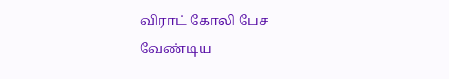விராட் கோலி பேச வேண்டிய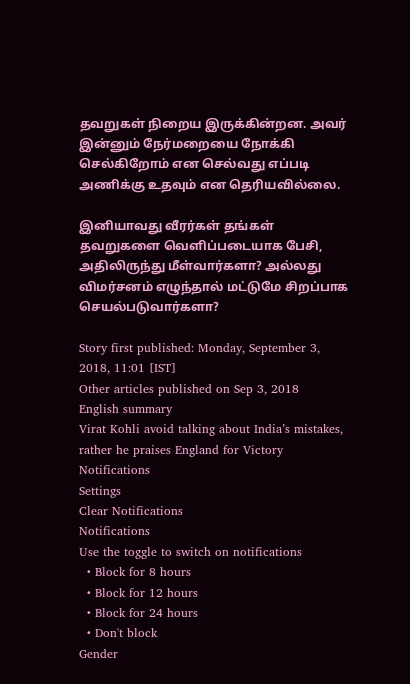தவறுகள் நிறைய இருக்கின்றன. அவர் இன்னும் நேர்மறையை நோக்கி செல்கிறோம் என செல்வது எப்படி அணிக்கு உதவும் என தெரியவில்லை.

இனியாவது வீரர்கள் தங்கள் தவறுகளை வெளிப்படையாக பேசி, அதிலிருந்து மீள்வார்களா? அல்லது விமர்சனம் எழுந்தால் மட்டுமே சிறப்பாக செயல்படுவார்களா?

Story first published: Monday, September 3, 2018, 11:01 [IST]
Other articles published on Sep 3, 2018
English summary
Virat Kohli avoid talking about India’s mistakes, rather he praises England for Victory
Notifications
Settings
Clear Notifications
Notifications
Use the toggle to switch on notifications
  • Block for 8 hours
  • Block for 12 hours
  • Block for 24 hours
  • Don't block
Gender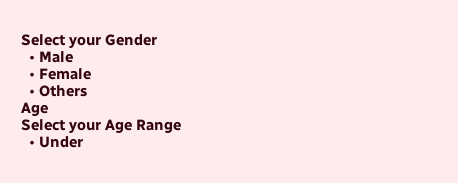Select your Gender
  • Male
  • Female
  • Others
Age
Select your Age Range
  • Under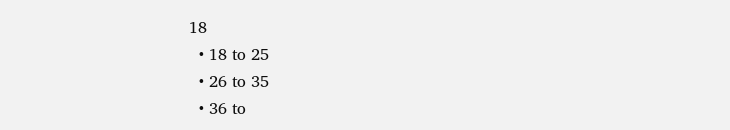18
  • 18 to 25
  • 26 to 35
  • 36 to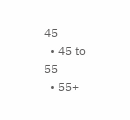45
  • 45 to 55
  • 55+